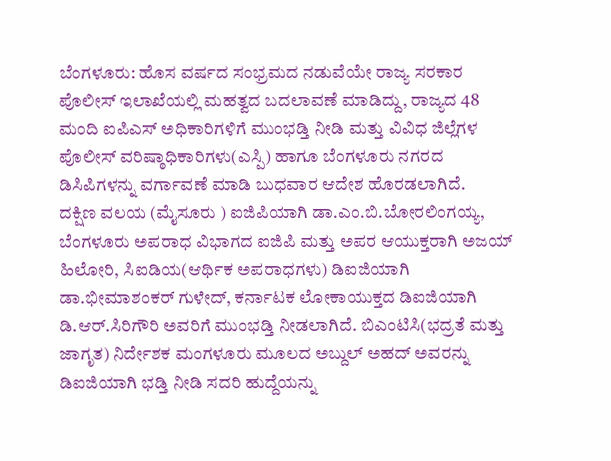ಬೆಂಗಳೂರು: ಹೊಸ ವರ್ಷದ ಸಂಭ್ರಮದ ನಡುವೆಯೇ ರಾಜ್ಯ ಸರಕಾರ ಪೊಲೀಸ್ ಇಲಾಖೆಯಲ್ಲಿ ಮಹತ್ವದ ಬದಲಾವಣೆ ಮಾಡಿದ್ದು, ರಾಜ್ಯದ 48 ಮಂದಿ ಐಪಿಎಸ್ ಅಧಿಕಾರಿಗಳಿಗೆ ಮುಂಭಡ್ತಿ ನೀಡಿ ಮತ್ತು ವಿವಿಧ ಜಿಲ್ಲೆಗಳ ಪೊಲೀಸ್ ವರಿಷ್ಠಾಧಿಕಾರಿಗಳು(ಎಸ್ಪಿ) ಹಾಗೂ ಬೆಂಗಳೂರು ನಗರದ ಡಿಸಿಪಿಗಳನ್ನು ವರ್ಗಾವಣೆ ಮಾಡಿ ಬುಧವಾರ ಆದೇಶ ಹೊರಡಲಾಗಿದೆ.
ದಕ್ಷಿಣ ವಲಯ (ಮೈಸೂರು ) ಐಜಿಪಿಯಾಗಿ ಡಾ.ಎಂ.ಬಿ.ಬೋರಲಿಂಗಯ್ಯ, ಬೆಂಗಳೂರು ಅಪರಾಧ ವಿಭಾಗದ ಐಜಿಪಿ ಮತ್ತು ಅಪರ ಆಯುಕ್ತರಾಗಿ ಅಜಯ್ ಹಿಲೋರಿ, ಸಿಐಡಿಯ(ಆರ್ಥಿಕ ಅಪರಾಧಗಳು) ಡಿಐಜಿಯಾಗಿ ಡಾ.ಭೀಮಾಶಂಕರ್ ಗುಳೇದ್, ಕರ್ನಾಟಕ ಲೋಕಾಯುಕ್ತದ ಡಿಐಜಿಯಾಗಿ ಡಿ.ಆರ್.ಸಿರಿಗೌರಿ ಅವರಿಗೆ ಮುಂಭಡ್ತಿ ನೀಡಲಾಗಿದೆ. ಬಿಎಂಟಿಸಿ(ಭದ್ರತೆ ಮತ್ತು ಜಾಗೃತ) ನಿರ್ದೇಶಕ ಮಂಗಳೂರು ಮೂಲದ ಅಬ್ದುಲ್ ಅಹದ್ ಅವರನ್ನು ಡಿಐಜಿಯಾಗಿ ಭಡ್ತಿ ನೀಡಿ ಸದರಿ ಹುದ್ದೆಯನ್ನು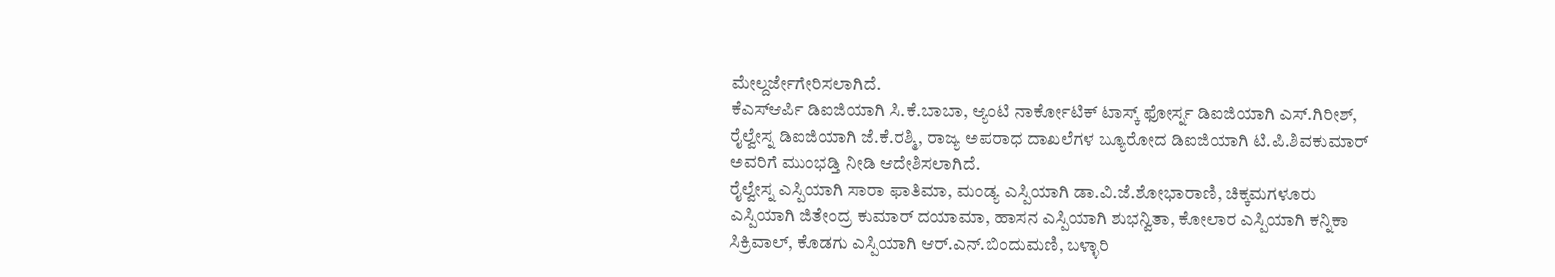ಮೇಲ್ದರ್ಜೇಗೇರಿಸಲಾಗಿದೆ.
ಕೆಎಸ್ಆರ್ಪಿ ಡಿಐಜಿಯಾಗಿ ಸಿ.ಕೆ.ಬಾಬಾ, ಆ್ಯಂಟಿ ನಾರ್ಕೋಟಿಕ್ ಟಾಸ್ಕ್ ಫೋರ್ಸ್ನ ಡಿಐಜಿಯಾಗಿ ಎಸ್.ಗಿರೀಶ್, ರೈಲ್ವೇಸ್ನ ಡಿಐಜಿಯಾಗಿ ಜೆ.ಕೆ.ರಶ್ಮಿ, ರಾಜ್ಯ ಅಪರಾಧ ದಾಖಲೆಗಳ ಬ್ಯೂರೋದ ಡಿಐಜಿಯಾಗಿ ಟಿ.ಪಿ.ಶಿವಕುಮಾರ್ ಅವರಿಗೆ ಮುಂಭಡ್ತಿ ನೀಡಿ ಆದೇಶಿಸಲಾಗಿದೆ.
ರೈಲ್ವೇಸ್ನ ಎಸ್ಪಿಯಾಗಿ ಸಾರಾ ಫಾತಿಮಾ, ಮಂಡ್ಯ ಎಸ್ಪಿಯಾಗಿ ಡಾ.ವಿ.ಜೆ.ಶೋಭಾರಾಣಿ, ಚಿಕ್ಕಮಗಳೂರು ಎಸ್ಪಿಯಾಗಿ ಜಿತೇಂದ್ರ ಕುಮಾರ್ ದಯಾಮಾ, ಹಾಸನ ಎಸ್ಪಿಯಾಗಿ ಶುಭನ್ವಿತಾ, ಕೋಲಾರ ಎಸ್ಪಿಯಾಗಿ ಕನ್ನಿಕಾ ಸಿಕ್ರಿವಾಲ್, ಕೊಡಗು ಎಸ್ಪಿಯಾಗಿ ಆರ್.ಎನ್.ಬಿಂದುಮಣಿ, ಬಳ್ಳಾರಿ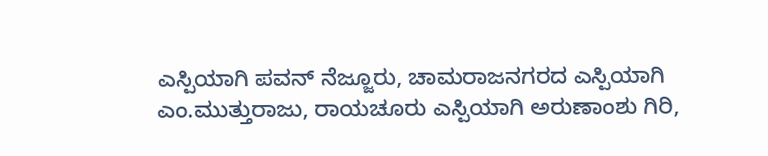ಎಸ್ಪಿಯಾಗಿ ಪವನ್ ನೆಜ್ಜೂರು, ಚಾಮರಾಜನಗರದ ಎಸ್ಪಿಯಾಗಿ ಎಂ.ಮುತ್ತುರಾಜು, ರಾಯಚೂರು ಎಸ್ಪಿಯಾಗಿ ಅರುಣಾಂಶು ಗಿರಿ,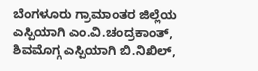ಬೆಂಗಳೂರು ಗ್ರಾಮಾಂತರ ಜಿಲ್ಲೆಯ ಎಸ್ಪಿಯಾಗಿ ಎಂ.ವಿ.ಚಂದ್ರಕಾಂತ್, ಶಿವಮೊಗ್ಗ ಎಸ್ಪಿಯಾಗಿ ಬಿ.ನಿಖಿಲ್,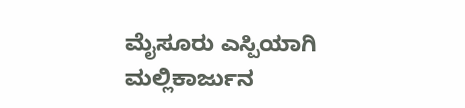ಮೈಸೂರು ಎಸ್ಪಿಯಾಗಿ ಮಲ್ಲಿಕಾರ್ಜುನ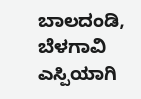ಬಾಲದಂಡಿ, ಬೆಳಗಾವಿ ಎಸ್ಪಿಯಾಗಿ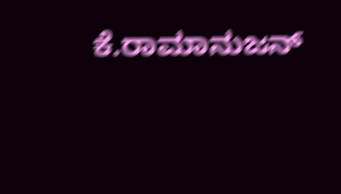ಕೆ.ರಾಮಾನುಜನ್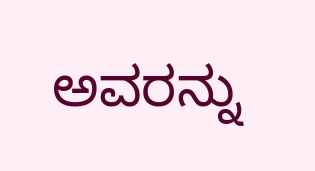ಅವರನ್ನು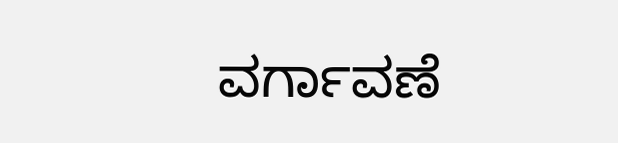ವರ್ಗಾವಣೆ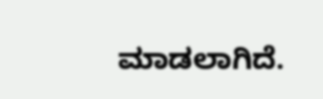ಮಾಡಲಾಗಿದೆ.